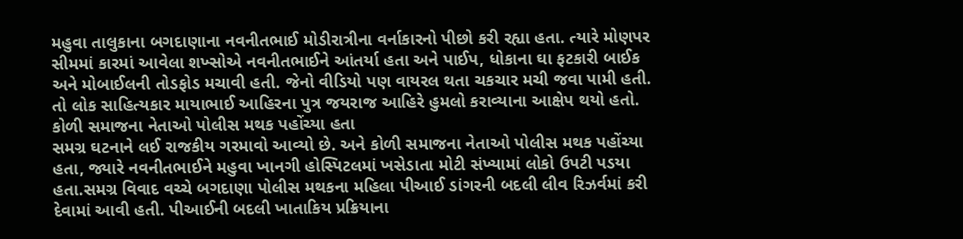મહુવા તાલુકાના બગદાણાના નવનીતભાઈ મોડીરાત્રીના વર્નાકારનો પીછો કરી રહ્યા હતા. ત્યારે મોણપર સીમમાં કારમાં આવેલા શખ્સોએ નવનીતભાઈને આંતર્યા હતા અને પાઈપ, ધોકાના ઘા ફટકારી બાઈક અને મોબાઈલની તોડફોડ મચાવી હતી. જેનો વીડિયો પણ વાયરલ થતા ચકચાર મચી જવા પામી હતી. તો લોક સાહિત્યકાર માયાભાઈ આહિરના પુત્ર જયરાજ આહિરે હુમલો કરાવ્યાના આક્ષેપ થયો હતો.
કોળી સમાજના નેતાઓ પોલીસ મથક પહોંચ્યા હતા
સમગ્ર ઘટનાને લઈ રાજકીય ગરમાવો આવ્યો છે. અને કોળી સમાજના નેતાઓ પોલીસ મથક પહોંચ્યા હતા, જ્યારે નવનીતભાઈને મહુવા ખાનગી હોસ્પિટલમાં ખસેડાતા મોટી સંખ્યામાં લોકો ઉપટી પડયા હતા.સમગ્ર વિવાદ વચ્ચે બગદાણા પોલીસ મથકના મહિલા પીઆઈ ડાંગરની બદલી લીવ રિઝર્વમાં કરી દેવામાં આવી હતી. પીઆઈની બદલી ખાતાકિય પ્રક્રિયાના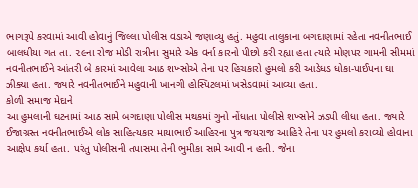ભાગરૂપે કરવામાં આવી હોવાનું જિલ્લા પોલીસ વડાએ જણાવ્યુ હતું. મહુવા તાલુકાના બગદાણામાં રહેતા નવનીતભાઈ બાલધીયા ગત તા. ૨૯ના રોજ મોડી રાત્રીના સુમારે એક વર્ના કારનો પીછો કરી રહ્યા હતા ત્યારે મોણપર ગામની સીમમાં નવનીતભાઈને આંતરી બે કારમાં આવેલા આઠ શખ્સોએ તેના પર હિચકારો હુમલો કરી આડેધડ ધોકા-પાઈપના ઘા ઝીક્યા હતા. જ્યારે નવનીતભાઈને મહુવાની ખાનગી હોસ્પિટલમાં ખસેડવામાં આવ્યા હતા.
કોળી સમાજ મેદાને
આ હુમલાની ઘટનામાં આઠ સામે બગદાણા પોલીસ મથકમાં ગુનો નોંધાતા પોલીસે શખ્સોને ઝડપી લીધા હતા. જ્યારે ઈજાગ્રસ્ત નવનીતભાઈએ લોક સાહિત્યકાર માયાભાઈ આહિરના પુત્ર જયરાજ આહિરે તેના પર હુમલો કરાવ્યો હોવાના આક્ષેપ કર્યા હતા. પરંતુ પોલીસની તપાસમા તેની ભુમીકા સામે આવી ન હતી. જેના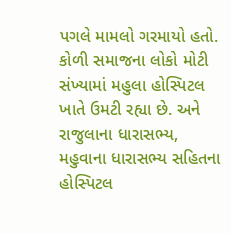પગલે મામલો ગરમાયો હતો. કોળી સમાજના લોકો મોટી સંખ્યામાં મહુલા હોસ્પિટલ ખાતે ઉમટી રહ્યા છે. અને રાજુલાના ધારાસભ્ય, મહુવાના ધારાસભ્ય સહિતના હોસ્પિટલ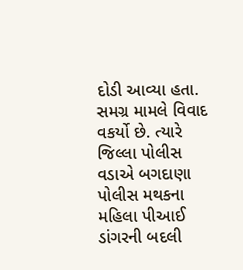દોડી આવ્યા હતા. સમગ્ર મામલે વિવાદ વકર્યો છે. ત્યારે જિલ્લા પોલીસ વડાએ બગદાણા પોલીસ મથકના મહિલા પીઆઈ ડાંગરની બદલી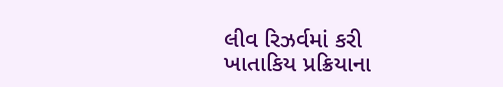લીવ રિઝર્વમાં કરી ખાતાકિય પ્રક્રિયાના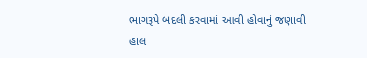ભાગરૂપે બદલી કરવામાં આવી હોવાનું જણાવી હાલ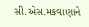સી.એસ.મકવાણાને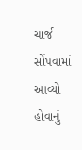ચાર્જ સોંપવામાં આવ્યો હોવાનું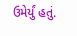ઉમેર્યું હતું.